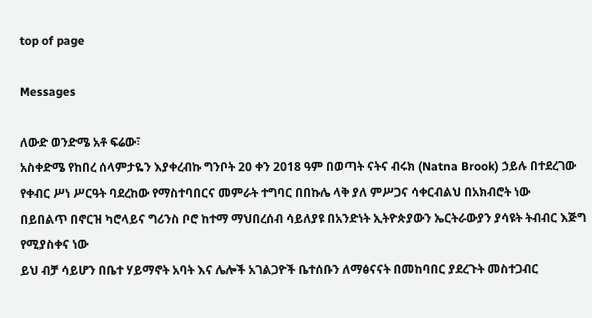top of page

Messages

ለውድ ወንድሜ አቶ ፍሬው፣
አስቀድሜ የከበረ ሰላምታዬን እያቀረብኩ ግንቦት 20 ቀን 2018 ዓም በወጣት ናትና ብሩክ (Natna Brook) ኃይሉ በተደረገው የቀብር ሥነ ሥርዓት ባደረከው የማስተባበርና መምራት ተግባር በበኩሌ ላቅ ያለ ምሥጋና ሳቀርብልህ በአክብሮት ነው
በይበልጥ በኖርዝ ካሮላይና ግሪንስ ቦሮ ከተማ ማህበረሰብ ሳይለያዩ በአንድነት ኢትዮጵያውን ኤርትራውያን ያሳዩት ትብብር እጅግ የሚያስቀና ነው
ይህ ብቻ ሳይሆን በቤተ ሃይማኖት አባት እና ሌሎች አገልጋዮች ቤተሰቡን ለማፅናናት በመከባበር ያደረጉት መስተጋብር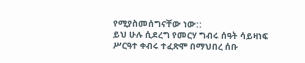የሚያስመሰግናቸው ነው::
ይህ ሁሉ ሲደረግ የመርሃ ግብሩ ሰዓት ሳይዛነፍ ሥርዓተ ቀብሩ ተፈጽሞ በማህበረ ሰቡ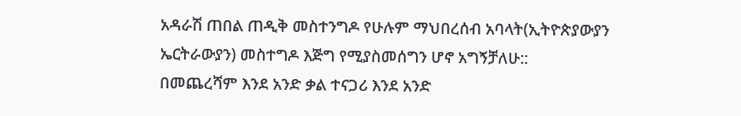አዳራሽ ጠበል ጠዲቅ መስተንግዶ የሁሉም ማህበረሰብ አባላት(ኢትዮጵያውያን ኤርትራውያን) መስተግዶ እጅግ የሚያስመሰግን ሆኖ አግኝቻለሁ::
በመጨረሻም እንደ አንድ ቃል ተናጋሪ እንደ አንድ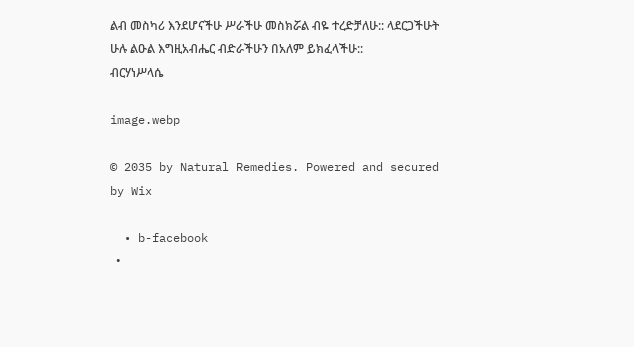ልብ መስካሪ እንደሆናችሁ ሥራችሁ መስክሯል ብዬ ተረድቻለሁ:: ላደርጋችሁት ሁሉ ልዑል እግዚአብሔር ብድራችሁን በአለም ይክፈላችሁ::
ብርሃነሥላሴ

image.webp

© 2035 by Natural Remedies. Powered and secured by Wix

  • b-facebook
  •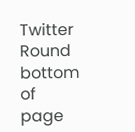Twitter Round
bottom of page